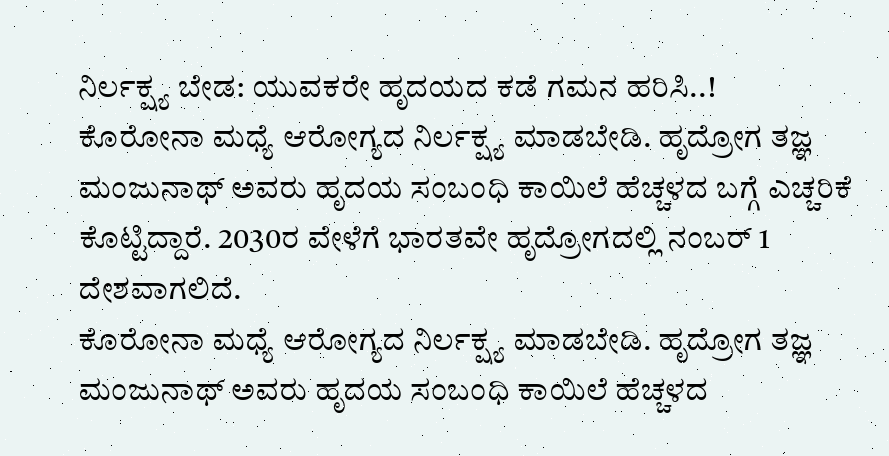ನಿರ್ಲಕ್ಷ್ಯ ಬೇಡ: ಯುವಕರೇ ಹೃದಯದ ಕಡೆ ಗಮನ ಹರಿಸಿ..!
ಕೊರೋನಾ ಮಧ್ಯೆ ಆರೋಗ್ಯದ ನಿರ್ಲಕ್ಷ್ಯ ಮಾಡಬೇಡಿ. ಹೃದ್ರೋಗ ತಜ್ಞ ಮಂಜುನಾಥ್ ಅವರು ಹೃದಯ ಸಂಬಂಧಿ ಕಾಯಿಲೆ ಹೆಚ್ಚಳದ ಬಗ್ಗೆ ಎಚ್ಚರಿಕೆ ಕೊಟ್ಟಿದ್ದಾರೆ. 2030ರ ವೇಳೆಗೆ ಭಾರತವೇ ಹೃದ್ರೋಗದಲ್ಲಿ ನಂಬರ್ 1 ದೇಶವಾಗಲಿದೆ.
ಕೊರೋನಾ ಮಧ್ಯೆ ಆರೋಗ್ಯದ ನಿರ್ಲಕ್ಷ್ಯ ಮಾಡಬೇಡಿ. ಹೃದ್ರೋಗ ತಜ್ಞ ಮಂಜುನಾಥ್ ಅವರು ಹೃದಯ ಸಂಬಂಧಿ ಕಾಯಿಲೆ ಹೆಚ್ಚಳದ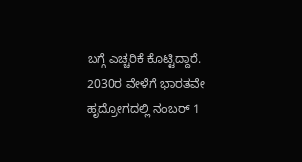ಬಗ್ಗೆ ಎಚ್ಚರಿಕೆ ಕೊಟ್ಟಿದ್ದಾರೆ. 2030ರ ವೇಳೆಗೆ ಭಾರತವೇ ಹೃದ್ರೋಗದಲ್ಲಿ ನಂಬರ್ 1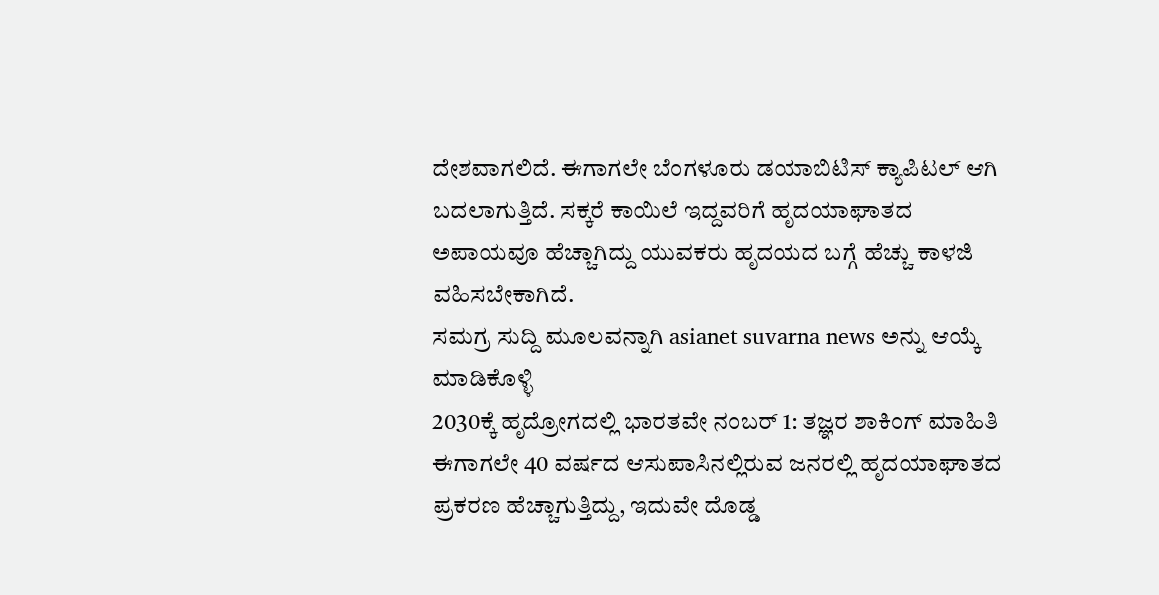ದೇಶವಾಗಲಿದೆ. ಈಗಾಗಲೇ ಬೆಂಗಳೂರು ಡಯಾಬಿಟಿಸ್ ಕ್ಯಾಪಿಟಲ್ ಆಗಿ ಬದಲಾಗುತ್ತಿದೆ. ಸಕ್ಕರೆ ಕಾಯಿಲೆ ಇದ್ದವರಿಗೆ ಹೃದಯಾಘಾತದ ಅಪಾಯವೂ ಹೆಚ್ಚಾಗಿದ್ದು ಯುವಕರು ಹೃದಯದ ಬಗ್ಗೆ ಹೆಚ್ಚು ಕಾಳಜಿ ವಹಿಸಬೇಕಾಗಿದೆ.
ಸಮಗ್ರ ಸುದ್ದಿ ಮೂಲವನ್ನಾಗಿ asianet suvarna news ಅನ್ನು ಆಯ್ಕೆ ಮಾಡಿಕೊಳ್ಳಿ
2030ಕ್ಕೆ ಹೃದ್ರೋಗದಲ್ಲಿ ಭಾರತವೇ ನಂಬರ್ 1: ತಜ್ಞರ ಶಾಕಿಂಗ್ ಮಾಹಿತಿ
ಈಗಾಗಲೇ 40 ವರ್ಷದ ಆಸುಪಾಸಿನಲ್ಲಿರುವ ಜನರಲ್ಲಿ ಹೃದಯಾಘಾತದ ಪ್ರಕರಣ ಹೆಚ್ಚಾಗುತ್ತಿದ್ದು, ಇದುವೇ ದೊಡ್ಡ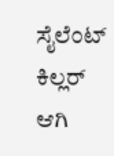ಸೈಲೆಂಟ್ ಕಿಲ್ಲರ್ ಆಗಿ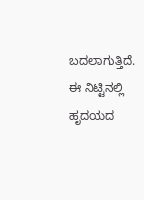ಬದಲಾಗುತ್ತಿದೆ. ಈ ನಿಟ್ಟಿನಲ್ಲಿ ಹೃದಯದ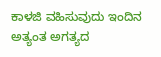ಕಾಳಜಿ ವಹಿಸುವುದು ಇಂದಿನ ಅತ್ಯಂತ ಅಗತ್ಯದ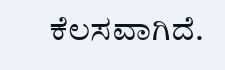ಕೆಲಸವಾಗಿದೆ.